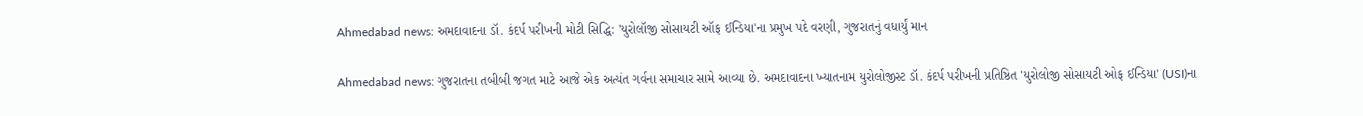Ahmedabad news: અમદાવાદના ડૉ. કંદર્પ પરીખની મોટી સિદ્ધિ: 'યુરોલૉજી સોસાયટી ઑફ ઈન્ડિયા'ના પ્રમુખ પદે વરણી, ગુજરાતનું વધાર્યું માન

Ahmedabad news: ગુજરાતના તબીબી જગત માટે આજે એક અત્યંત ગર્વના સમાચાર સામે આવ્યા છે. અમદાવાદના ખ્યાતનામ યુરોલોજીસ્ટ ડૉ. કંદર્પ પરીખની પ્રતિષ્ઠિત 'યુરોલોજી સોસાયટી ઓફ ઈન્ડિયા' (USI)ના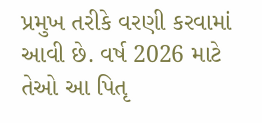પ્રમુખ તરીકે વરણી કરવામાં આવી છે. વર્ષ 2026 માટે તેઓ આ પિતૃ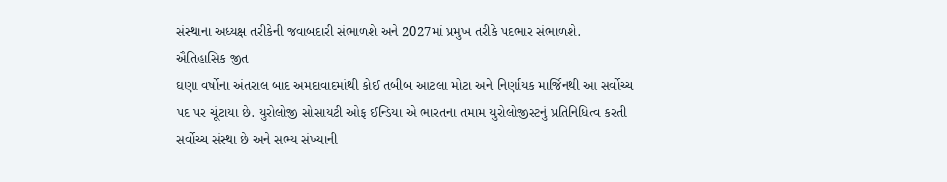સંસ્થાના અધ્યક્ષ તરીકેની જવાબદારી સંભાળશે અને 2027માં પ્રમુખ તરીકે પદભાર સંભાળશે.
ઐતિહાસિક જીત
ઘણા વર્ષોના અંતરાલ બાદ અમદાવાદમાંથી કોઈ તબીબ આટલા મોટા અને નિર્ણાયક માર્જિનથી આ સર્વોચ્ચ પદ પર ચૂંટાયા છે. યુરોલોજી સોસાયટી ઓફ ઈન્ડિયા એ ભારતના તમામ યુરોલોજીસ્ટનું પ્રતિનિધિત્વ કરતી સર્વોચ્ચ સંસ્થા છે અને સભ્ય સંખ્યાની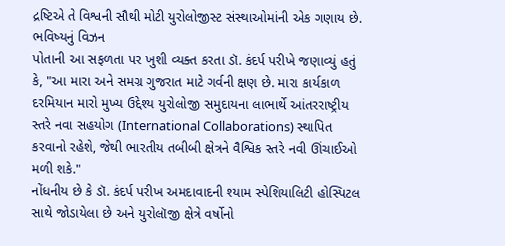દ્રષ્ટિએ તે વિશ્વની સૌથી મોટી યુરોલોજીસ્ટ સંસ્થાઓમાંની એક ગણાય છે.
ભવિષ્યનું વિઝન
પોતાની આ સફળતા પર ખુશી વ્યક્ત કરતા ડૉ. કંદર્પ પરીખે જણાવ્યું હતું કે, "આ મારા અને સમગ્ર ગુજરાત માટે ગર્વની ક્ષણ છે. મારા કાર્યકાળ દરમિયાન મારો મુખ્ય ઉદ્દેશ્ય યુરોલોજી સમુદાયના લાભાર્થે આંતરરાષ્ટ્રીય સ્તરે નવા સહયોગ (International Collaborations) સ્થાપિત કરવાનો રહેશે, જેથી ભારતીય તબીબી ક્ષેત્રને વૈશ્વિક સ્તરે નવી ઊંચાઈઓ મળી શકે."
નોંધનીય છે કે ડૉ. કંદર્પ પરીખ અમદાવાદની શ્યામ સ્પેશિયાલિટી હોસ્પિટલ સાથે જોડાયેલા છે અને યુરોલૉજી ક્ષેત્રે વર્ષોનો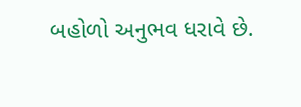બહોળો અનુભવ ધરાવે છે.